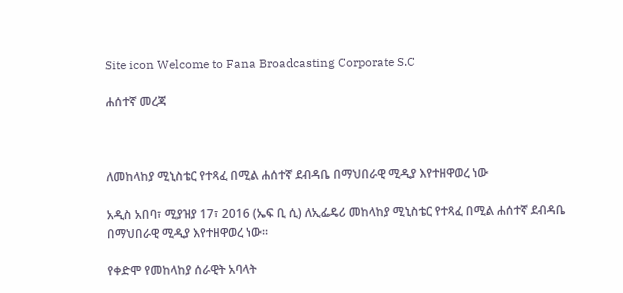Site icon Welcome to Fana Broadcasting Corporate S.C

ሐሰተኛ መረጃ



ለመከላከያ ሚኒስቴር የተጻፈ በሚል ሐሰተኛ ደብዳቤ በማህበራዊ ሚዲያ እየተዘዋወረ ነው

አዲስ አበባ፣ ሚያዝያ 17፣ 2016 (ኤፍ ቢ ሲ) ለኢፌዴሪ መከላከያ ሚኒስቴር የተጻፈ በሚል ሐሰተኛ ደብዳቤ በማህበራዊ ሚዲያ እየተዘዋወረ ነው።

የቀድሞ የመከላከያ ሰራዊት አባላት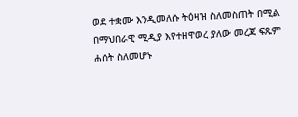ወደ ተቋሙ እንዲመለሱ ትዕዛዝ ስለመስጠት በሚል በማህበራዊ ሚዲያ እየተዘዋወረ ያለው መረጃ ፍጹም ሐሰት ስለመሆኑ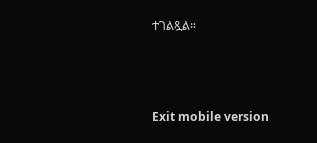ተገልጿል።



Exit mobile version